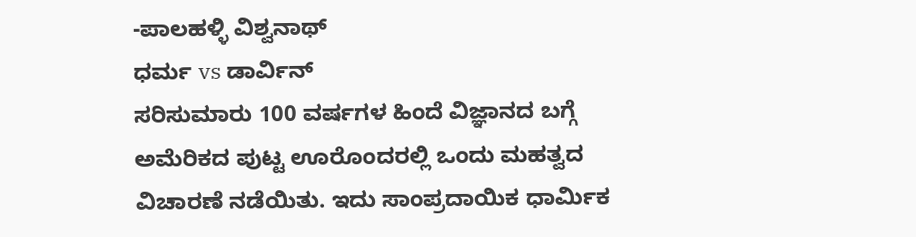-ಪಾಲಹಳ್ಳಿ ವಿಶ್ವನಾಥ್
ಧರ್ಮ vs ಡಾರ್ವಿನ್
ಸರಿಸುಮಾರು 100 ವರ್ಷಗಳ ಹಿಂದೆ ವಿಜ್ಞಾನದ ಬಗ್ಗೆ ಅಮೆರಿಕದ ಪುಟ್ಟ ಊರೊಂದರಲ್ಲಿ ಒಂದು ಮಹತ್ವದ ವಿಚಾರಣೆ ನಡೆಯಿತು. ಇದು ಸಾಂಪ್ರದಾಯಿಕ ಧಾರ್ಮಿಕ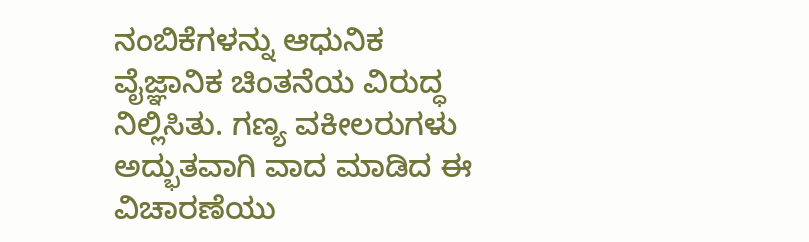ನಂಬಿಕೆಗಳನ್ನು ಆಧುನಿಕ ವೈಜ್ಞಾನಿಕ ಚಿಂತನೆಯ ವಿರುದ್ಧ ನಿಲ್ಲಿಸಿತು. ಗಣ್ಯ ವಕೀಲರುಗಳು ಅದ್ಭುತವಾಗಿ ವಾದ ಮಾಡಿದ ಈ ವಿಚಾರಣೆಯು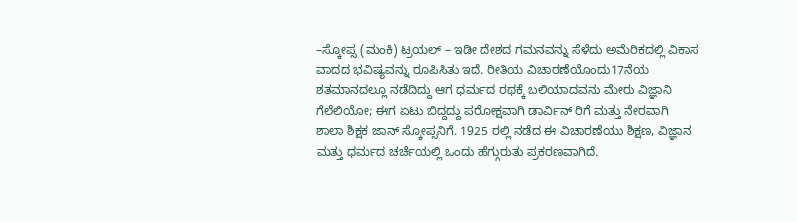–ಸ್ಕೋಪ್ಸ (ಮಂಕಿ) ಟ್ರಯಲ್ – ಇಡೀ ದೇಶದ ಗಮನವನ್ನು ಸೆಳೆದು ಅಮೆರಿಕದಲ್ಲಿ ವಿಕಾಸ ವಾದದ ಭವಿಷ್ಯವನ್ನು ರೂಪಿಸಿತು ಇದೆ. ರೀತಿಯ ವಿಚಾರಣೆಯೊಂದು17ನೆಯ ಶತಮಾನದಲ್ಲೂ ನಡೆದಿದ್ದು ಆಗ ಧರ್ಮದ ರಥಕ್ಕೆ ಬಲಿಯಾದವನು ಮೇರು ವಿಜ್ಞಾನಿ ಗೆಲೆಲಿಯೋ; ಈಗ ಏಟು ಬಿದ್ದದ್ದು ಪರೋಕ್ಷವಾಗಿ ಡಾರ್ವಿನ್ ರಿಗೆ ಮತ್ತು ನೇರವಾಗಿ ಶಾಲಾ ಶಿಕ್ಷಕ ಜಾನ್ ಸ್ಕೋಪ್ಸನಿಗೆ. 1925 ರಲ್ಲಿ ನಡೆದ ಈ ವಿಚಾರಣೆಯು ಶಿಕ್ಷಣ, ವಿಜ್ಞಾನ ಮತ್ತು ಧರ್ಮದ ಚರ್ಚೆಯಲ್ಲಿ ಒಂದು ಹೆಗ್ಗುರುತು ಪ್ರಕರಣವಾಗಿದೆ.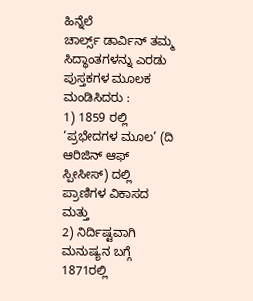ಹಿನ್ನೆಲೆ
ಚಾರ್ಲ್ಸ್ ಡಾರ್ವಿನ್ ತಮ್ಮ ಸಿದ್ಧಾಂತಗಳನ್ನು ಎರಡು ಪುಸ್ತಕಗಳ ಮೂಲಕ ಮಂಡಿಸಿದರು :
1) 1859 ರಲ್ಲಿ ‘ಪ್ರಭೇದಗಳ ಮೂಲ’ (ದಿ ಆರಿಜಿನ್ ಆಫ್ ಸ್ಪೀಸೀಸ್) ದಲ್ಲಿ ಪ್ರಾಣಿಗಳ ವಿಕಾಸದ ಮತ್ತು
2) ನಿರ್ದಿಷ್ಟವಾಗಿ ಮನುಷ್ಯನ ಬಗ್ಗೆ 1871ರಲ್ಲಿ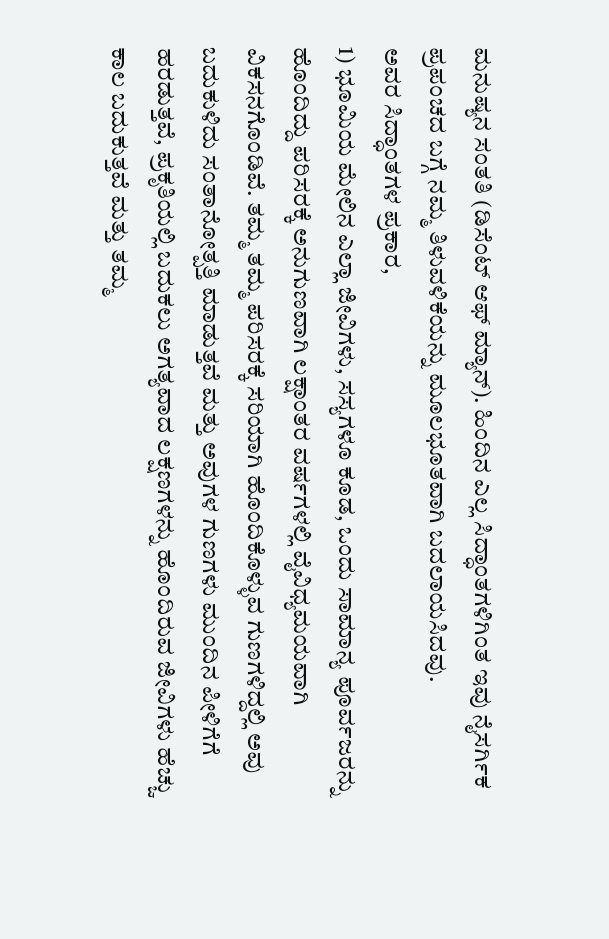ಮನುಷ್ಯನ ಸಂತತಿ (ಡಿಸೆಂಟ್ ಆಫ್ ಮ್ಯಾನ್). ಹಿಂದಿನ ಎಲ್ಲ ಸಿದ್ಧಾಂತಗಳಿಗಿಂತ ಇವು ನೈಸರ್ಗಿಕ ಪ್ರಪಂಚದ ಬಗ್ಗೆ ನಮ್ಮ ತಿಳುವಳಿಕೆಯನ್ನು ಮೂಲಭೂತವಾಗಿ ಬದಲಾಯಸಿದವು.
ಅವರ ಸಿದ್ಧಾಂತಗಳ ಪ್ರಕಾರ,
1) ಭೂಮಿಯ ಮೇಲಿನ ಎಲ್ಲಾ ಜೀವಿಗಳು, ಸಸ್ಯಗಳೂ ಕೂಡ, ಒಂದು ಸಾಮಾನ್ಯ ಪೂರ್ವಜರನ್ನು ಹೊಂದಿದ್ದು ಪರಿಸರಕ್ಕೆ ಅನುಗುಣವಾಗಿ ಲಕ್ಷಾಂತರ ವರ್ಷಗಳಲ್ಲಿ ವೈವಿಧ್ಯಮಯವಾಗಿ ವಿಕಸನಗೊಂಡಿವೆ. ತಮ್ಮ ತಮ್ಮ ಪರಿಸರಕ್ಕೆ ಸರಿಯಾಗಿ ಹೊಂದಿಕೊಳ್ಳುವ ಗುಣಗಳಿದ್ದಲ್ಲಿ ಅವು ಬದುಕುಳಿದು ಸಂತಾನೋತ್ಪತ್ತಿ ಮಾಡುತ್ತವೆ ಮತ್ತು ಅವುಗಳ ಗುಣಗಳು ಮುಂದಿನ ಪೀಳಿಗೆಗೆ ಹರಡುತ್ತವೆ, ಪ್ರಕೃತಿಯಲ್ಲಿ ಬದುಕಲು ಅಗತ್ಯವಾದ ಲಕ್ಷಣಗಳನ್ನು ಹೊಂದಿರುವ ಜೀವಿಗಳು ಹೆಚ್ಚು ಕಾಲ ಬದುಕುತ್ತವೆ ಮತ್ತು ತಮ್ಮ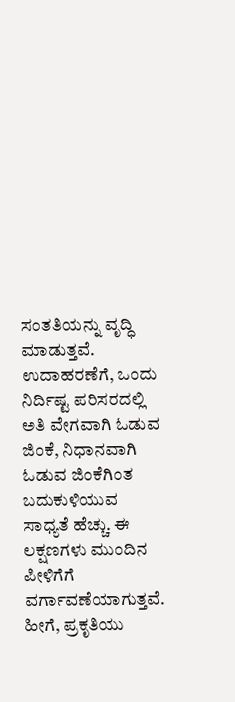ಸಂತತಿಯನ್ನು ವೃದ್ಧಿ ಮಾಡುತ್ತವೆ. ಉದಾಹರಣೆಗೆ, ಒಂದು ನಿರ್ದಿಷ್ಟ ಪರಿಸರದಲ್ಲಿ ಅತಿ ವೇಗವಾಗಿ ಓಡುವ ಜಿಂಕೆ, ನಿಧಾನವಾಗಿ ಓಡುವ ಜಿಂಕೆಗಿಂತ ಬದುಕುಳಿಯುವ ಸಾಧ್ಯತೆ ಹೆಚ್ಚು. ಈ ಲಕ್ಷಣಗಳು ಮುಂದಿನ ಪೀಳಿಗೆಗೆ ವರ್ಗಾವಣೆಯಾಗುತ್ತವೆ. ಹೀಗೆ, ಪ್ರಕೃತಿಯು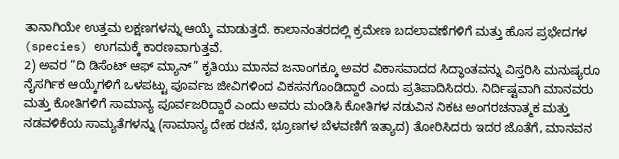ತಾನಾಗಿಯೇ ಉತ್ತಮ ಲಕ್ಷಣಗಳನ್ನು ಆಯ್ಕೆ ಮಾಡುತ್ತದೆ. ಕಾಲಾನಂತರದಲ್ಲಿ ಕ್ರಮೇಣ ಬದಲಾವಣೆಗಳಿಗೆ ಮತ್ತು ಹೊಸ ಪ್ರಭೇದಗಳ (species) ಉಗಮಕ್ಕೆ ಕಾರಣವಾಗುತ್ತವೆ.
2) ಅವರ “ದಿ ಡಿಸೆಂಟ್ ಆಫ್ ಮ್ಯಾನ್” ಕೃತಿಯು ಮಾನವ ಜನಾಂಗಕ್ಕೂ ಅವರ ವಿಕಾಸವಾದದ ಸಿದ್ಧಾಂತವನ್ನು ವಿಸ್ತರಿಸಿ ಮನುಷ್ಯರೂ ನೈಸರ್ಗಿಕ ಆಯ್ಕೆಗಳಿಗೆ ಒಳಪಟ್ಟು ಪೂರ್ವಜ ಜೀವಿಗಳಿಂದ ವಿಕಸನಗೊಂಡಿದ್ದಾರೆ ಎಂದು ಪ್ರತಿಪಾದಿಸಿದರು. ನಿರ್ದಿಷ್ಟವಾಗಿ ಮಾನವರು ಮತ್ತು ಕೋತಿಗಳಿಗೆ ಸಾಮಾನ್ಯ ಪೂರ್ವಜರಿದ್ದಾರೆ ಎಂದು ಅವರು ಮಂಡಿಸಿ ಕೋತಿಗಳ ನಡುವಿನ ನಿಕಟ ಅಂಗರಚನಾತ್ಮಕ ಮತ್ತು ನಡವಳಿಕೆಯ ಸಾಮ್ಯತೆಗಳನ್ನು (ಸಾಮಾನ್ಯ ದೇಹ ರಚನೆ, ಭ್ರೂಣಗಳ ಬೆಳವಣಿಗೆ ಇತ್ಯಾದ) ತೋರಿಸಿದರು ಇದರ ಜೊತೆಗೆ, ಮಾನವನ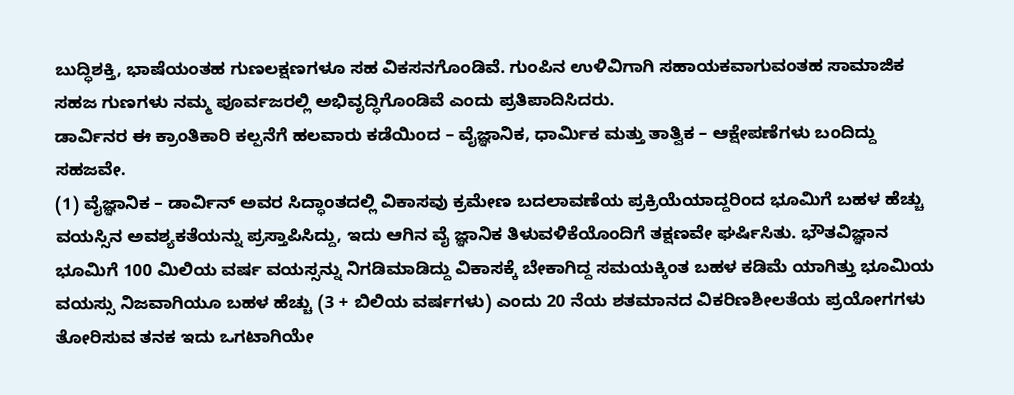ಬುದ್ಧಿಶಕ್ತಿ, ಭಾಷೆಯಂತಹ ಗುಣಲಕ್ಷಣಗಳೂ ಸಹ ವಿಕಸನಗೊಂಡಿವೆ. ಗುಂಪಿನ ಉಳಿವಿಗಾಗಿ ಸಹಾಯಕವಾಗುವಂತಹ ಸಾಮಾಜಿಕ ಸಹಜ ಗುಣಗಳು ನಮ್ಮ ಪೂರ್ವಜರಲ್ಲಿ ಅಭಿವೃದ್ಧಿಗೊಂಡಿವೆ ಎಂದು ಪ್ರತಿಪಾದಿಸಿದರು.
ಡಾರ್ವಿನರ ಈ ಕ್ರಾಂತಿಕಾರಿ ಕಲ್ಪನೆಗೆ ಹಲವಾರು ಕಡೆಯಿಂದ – ವೈಜ್ಞಾನಿಕ, ಧಾರ್ಮಿಕ ಮತ್ತು ತಾತ್ವಿಕ – ಆಕ್ಷೇಪಣೆಗಳು ಬಂದಿದ್ದು ಸಹಜವೇ.
(1) ವೈಜ್ಞಾನಿಕ – ಡಾರ್ವಿನ್ ಅವರ ಸಿದ್ಧಾಂತದಲ್ಲಿ ವಿಕಾಸವು ಕ್ರಮೇಣ ಬದಲಾವಣೆಯ ಪ್ರಕ್ರಿಯೆಯಾದ್ದರಿಂದ ಭೂಮಿಗೆ ಬಹಳ ಹೆಚ್ಚು ವಯಸ್ಸಿನ ಅವಶ್ಯಕತೆಯನ್ನು ಪ್ರಸ್ತಾಪಿಸಿದ್ದು, ಇದು ಆಗಿನ ವೈ ಜ್ಞಾನಿಕ ತಿಳುವಳಿಕೆಯೊಂದಿಗೆ ತಕ್ಷಣವೇ ಘರ್ಷಿಸಿತು. ಭೌತವಿಜ್ಞಾನ ಭೂಮಿಗೆ 100 ಮಿಲಿಯ ವರ್ಷ ವಯಸ್ಸನ್ನು ನಿಗಡಿಮಾಡಿದ್ದು ವಿಕಾಸಕ್ಕೆ ಬೇಕಾಗಿದ್ದ ಸಮಯಕ್ಕಿಂತ ಬಹಳ ಕಡಿಮೆ ಯಾಗಿತ್ತು ಭೂಮಿಯ ವಯಸ್ಸು ನಿಜವಾಗಿಯೂ ಬಹಳ ಹೆಚ್ಚು (3 + ಬಿಲಿಯ ವರ್ಷಗಳು) ಎಂದು 20 ನೆಯ ಶತಮಾನದ ವಿಕರಿಣಶೀಲತೆಯ ಪ್ರಯೋಗಗಳು ತೋರಿಸುವ ತನಕ ಇದು ಒಗಟಾಗಿಯೇ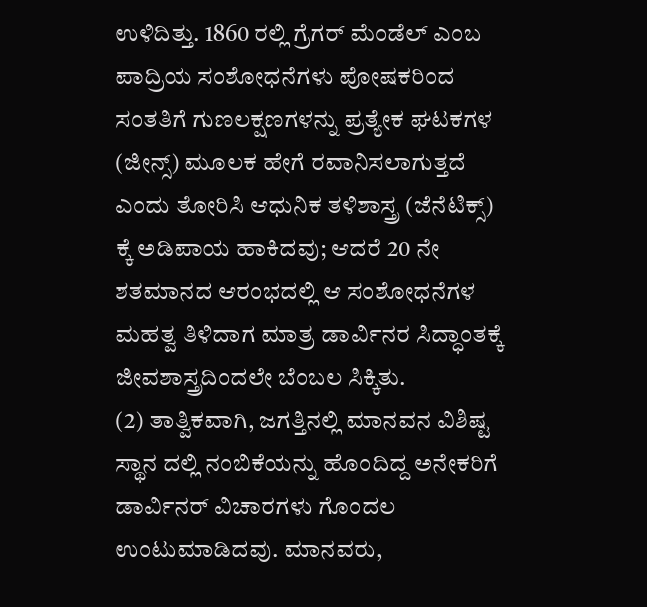ಉಳಿದಿತ್ತು. 1860 ರಲ್ಲಿ ಗ್ರೆಗರ್ ಮೆಂಡೆಲ್ ಎಂಬ ಪಾದ್ರಿಯ ಸಂಶೋಧನೆಗಳು ಪೋಷಕರಿಂದ ಸಂತತಿಗೆ ಗುಣಲಕ್ಷಣಗಳನ್ನು ಪ್ರತ್ಯೇಕ ಘಟಕಗಳ (ಜೀನ್ಸ್) ಮೂಲಕ ಹೇಗೆ ರವಾನಿಸಲಾಗುತ್ತದೆ ಎಂದು ತೋರಿಸಿ ಆಧುನಿಕ ತಳಿಶಾಸ್ತ್ರ (ಜೆನೆಟಿಕ್ಸ್) ಕ್ಕೆ ಅಡಿಪಾಯ ಹಾಕಿದವು; ಆದರೆ 20 ನೇ ಶತಮಾನದ ಆರಂಭದಲ್ಲಿ ಆ ಸಂಶೋಧನೆಗಳ ಮಹತ್ವ ತಿಳಿದಾಗ ಮಾತ್ರ ಡಾರ್ವಿನರ ಸಿದ್ಧಾಂತಕ್ಕೆ ಜೀವಶಾಸ್ತ್ರದಿಂದಲೇ ಬೆಂಬಲ ಸಿಕ್ಕಿತು.
(2) ತಾತ್ವಿಕವಾಗಿ, ಜಗತ್ತಿನಲ್ಲಿ ಮಾನವನ ವಿಶಿಷ್ಟ ಸ್ಥಾನ ದಲ್ಲಿ ನಂಬಿಕೆಯನ್ನು ಹೊಂದಿದ್ದ ಅನೇಕರಿಗೆ ಡಾರ್ವಿನರ್ ವಿಚಾರಗಳು ಗೊಂದಲ ಉಂಟುಮಾಡಿದವು. ಮಾನವರು,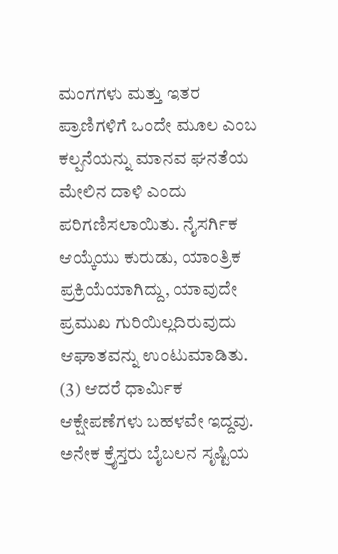ಮಂಗಗಳು ಮತ್ತು ಇತರ ಪ್ರಾಣಿಗಳಿಗೆ ಒಂದೇ ಮೂಲ ಎಂಬ ಕಲ್ಪನೆಯನ್ನು ಮಾನವ ಘನತೆಯ ಮೇಲಿನ ದಾಳಿ ಎಂದು ಪರಿಗಣಿಸಲಾಯಿತು. ನೈಸರ್ಗಿಕ ಆಯ್ಕೆಯು ಕುರುಡು, ಯಾಂತ್ರಿಕ ಪ್ರಕ್ರಿಯೆಯಾಗಿದ್ದು, ಯಾವುದೇ ಪ್ರಮುಖ ಗುರಿಯಿಲ್ಲದಿರುವುದು ಆಘಾತವನ್ನು ಉಂಟುಮಾಡಿತು.
(3) ಆದರೆ ಧಾರ್ಮಿಕ ಆಕ್ಷೇಪಣೆಗಳು ಬಹಳವೇ ಇದ್ದವು. ಅನೇಕ ಕ್ರೈಸ್ತರು ಬೈಬಲನ ಸೃಷ್ಟಿಯ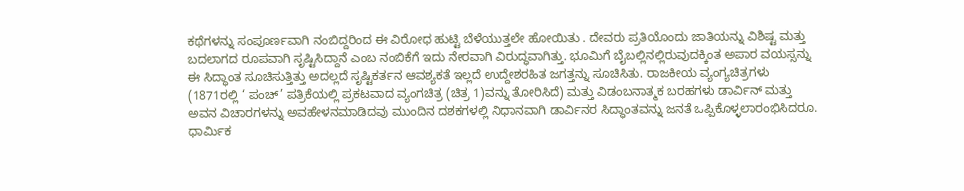ಕಥೆಗಳನ್ನು ಸಂಪೂರ್ಣವಾಗಿ ನಂಬಿದ್ದರಿಂದ ಈ ವಿರೋಧ ಹುಟ್ಟಿ ಬೆಳೆಯುತ್ತಲೇ ಹೋಯಿತು . ದೇವರು ಪ್ರತಿಯೊಂದು ಜಾತಿಯನ್ನು ವಿಶಿಷ್ಟ ಮತ್ತು ಬದಲಾಗದ ರೂಪವಾಗಿ ಸೃಷ್ಟಿಸಿದ್ದಾನೆ ಎಂಬ ನಂಬಿಕೆಗೆ ಇದು ನೇರವಾಗಿ ವಿರುದ್ಧವಾಗಿತ್ತು. ಭೂಮಿಗೆ ಬೈಬಲ್ಲಿನಲ್ಲಿರುವುದಕ್ಕಿಂತ ಅಪಾರ ವಯಸ್ಸನ್ನು ಈ ಸಿದ್ಧಾಂತ ಸೂಚಿಸುತ್ತಿತ್ತು ಅದಲ್ಲದೆ ಸೃಷ್ಟಿಕರ್ತನ ಆವಶ್ಯಕತೆ ಇಲ್ಲದೆ ಉದ್ದೇಶರಹಿತ ಜಗತ್ತನ್ನು ಸೂಚಿಸಿತು. ರಾಜಕೀಯ ವ್ಯಂಗ್ಯಚಿತ್ರಗಳು (1871ರಲ್ಲಿ ‘ ಪಂಚ್’ ಪತ್ರಿಕೆಯಲ್ಲಿ ಪ್ರಕಟವಾದ ವ್ಯಂಗಚಿತ್ರ (ಚಿತ್ರ 1)ವನ್ನು ತೋರಿಸಿದೆ) ಮತ್ತು ವಿಡಂಬನಾತ್ಮಕ ಬರಹಗಳು ಡಾರ್ವಿನ್ ಮತ್ತು ಅವನ ವಿಚಾರಗಳನ್ನು ಅವಹೇಳನಮಾಡಿದವು ಮುಂದಿನ ದಶಕಗಳಲ್ಲಿ ನಿಧಾನವಾಗಿ ಡಾರ್ವಿನರ ಸಿದ್ಧಾಂತವನ್ನು ಜನತೆ ಒಪ್ಪಿಕೊಳ್ಳಲಾರಂಭಿಸಿದರೂ. ಧಾರ್ಮಿಕ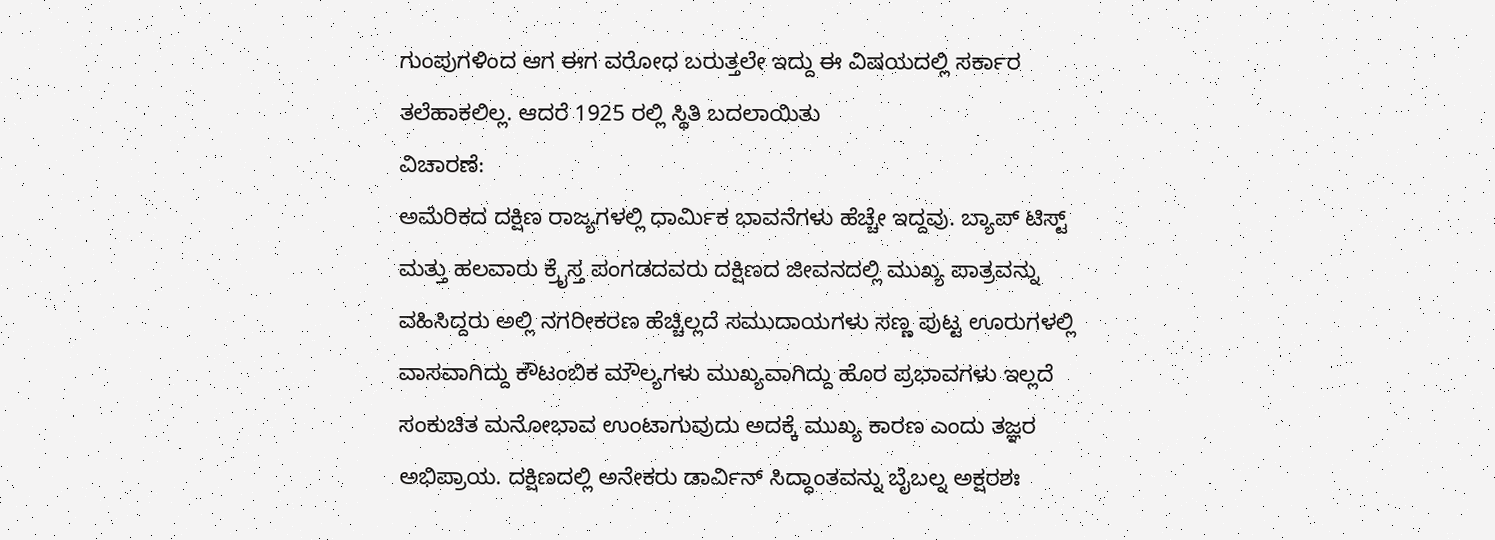ಗುಂಪುಗಳಿಂದ ಆಗ ಈಗ ವರೋಧ ಬರುತ್ತಲೇ ಇದ್ದು ಈ ವಿಷಯದಲ್ಲಿ ಸರ್ಕಾರ ತಲೆಹಾಕಲಿಲ್ಲ. ಆದರೆ 1925 ರಲ್ಲಿ ಸ್ಥಿತಿ ಬದಲಾಯಿತು
ವಿಚಾರಣೆ:
ಅಮೆರಿಕದ ದಕ್ಷಿಣ ರಾಜ್ಯಗಳಲ್ಲಿ ಧಾರ್ಮಿಕ ಭಾವನೆಗಳು ಹೆಚ್ಚೇ ಇದ್ದವು. ಬ್ಯಾಪ್ ಟಿಸ್ಟ್ ಮತ್ತು ಹಲವಾರು ಕ್ರೈಸ್ತ ಪಂಗಡದವರು ದಕ್ಷಿಣದ ಜೀವನದಲ್ಲಿ ಮುಖ್ಯ ಪಾತ್ರವನ್ನು ವಹಿಸಿದ್ದರು ಅಲ್ಲಿ ನಗರೀಕರಣ ಹೆಚ್ಚಿಲ್ಲದೆ ಸಮುದಾಯಗಳು ಸಣ್ಣ ಪುಟ್ಟ ಊರುಗಳಲ್ಲಿ ವಾಸವಾಗಿದ್ದು ಕೌಟಂಬಿಕ ಮೌಲ್ಯಗಳು ಮುಖ್ಯವಾಗಿದ್ದು ಹೊರ ಪ್ರಭಾವಗಳು ಇಲ್ಲದೆ ಸಂಕುಚಿತ ಮನೋಭಾವ ಉಂಟಾಗುವುದು ಅದಕ್ಕೆ ಮುಖ್ಯ ಕಾರಣ ಎಂದು ತಜ್ಞರ ಅಭಿಪ್ರಾಯ. ದಕ್ಷಿಣದಲ್ಲಿ ಅನೇಕರು ಡಾರ್ವಿನ್ ಸಿದ್ಧಾಂತವನ್ನು ಬೈಬಲ್ನ ಅಕ್ಷರಶಃ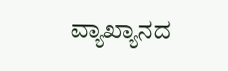ವ್ಯಾಖ್ಯಾನದ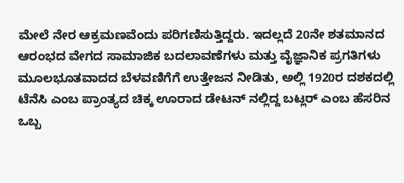ಮೇಲೆ ನೇರ ಆಕ್ರಮಣವೆಂದು ಪರಿಗಣಿಸುತ್ತಿದ್ದರು. ಇದಲ್ಲದೆ 20ನೇ ಶತಮಾನದ ಆರಂಭದ ವೇಗದ ಸಾಮಾಜಿಕ ಬದಲಾವಣೆಗಳು ಮತ್ತು ವೈಜ್ಞಾನಿಕ ಪ್ರಗತಿಗಳು ಮೂಲಭೂತವಾದದ ಬೆಳವಣಿಗೆಗೆ ಉತ್ತೇಜನ ನೀಡಿತು, ಅಲ್ಲಿ 1920ರ ದಶಕದಲ್ಲಿ ಟೆನೆಸಿ ಎಂಬ ಪ್ರಾಂತ್ಯದ ಚಿಕ್ಕ ಊರಾದ ಡೇಟನ್ ನಲ್ಲಿದ್ದ ಬಟ್ಲರ್ ಎಂಬ ಹೆಸರಿನ ಒಬ್ಬ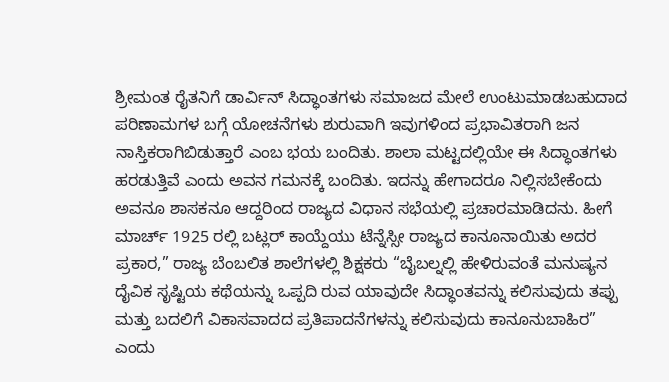ಶ್ರೀಮಂತ ರೈತನಿಗೆ ಡಾರ್ವಿನ್ ಸಿದ್ಧಾಂತಗಳು ಸಮಾಜದ ಮೇಲೆ ಉಂಟುಮಾಡಬಹುದಾದ ಪರಿಣಾಮಗಳ ಬಗ್ಗೆ ಯೋಚನೆಗಳು ಶುರುವಾಗಿ ಇವುಗಳಿಂದ ಪ್ರಭಾವಿತರಾಗಿ ಜನ ನಾಸ್ತಿಕರಾಗಿಬಿಡುತ್ತಾರೆ ಎಂಬ ಭಯ ಬಂದಿತು. ಶಾಲಾ ಮಟ್ಟದಲ್ಲಿಯೇ ಈ ಸಿದ್ಧಾಂತಗಳು ಹರಡುತ್ತಿವೆ ಎಂದು ಅವನ ಗಮನಕ್ಕೆ ಬಂದಿತು. ಇದನ್ನು ಹೇಗಾದರೂ ನಿಲ್ಲಿಸಬೇಕೆಂದು ಅವನೂ ಶಾಸಕನೂ ಆದ್ದರಿಂದ ರಾಜ್ಯದ ವಿಧಾನ ಸಭೆಯಲ್ಲಿ ಪ್ರಚಾರಮಾಡಿದನು. ಹೀಗೆ ಮಾರ್ಚ್ 1925 ರಲ್ಲಿ ಬಟ್ಲರ್ ಕಾಯ್ದೆಯು ಟೆನ್ನೆಸ್ಸೀ ರಾಜ್ಯದ ಕಾನೂನಾಯಿತು ಅದರ ಪ್ರಕಾರ,” ರಾಜ್ಯ ಬೆಂಬಲಿತ ಶಾಲೆಗಳಲ್ಲಿ ಶಿಕ್ಷಕರು “ಬೈಬಲ್ನಲ್ಲಿ ಹೇಳಿರುವಂತೆ ಮನುಷ್ಯನ ದೈವಿಕ ಸೃಷ್ಟಿಯ ಕಥೆಯನ್ನು ಒಪ್ಪದಿ ರುವ ಯಾವುದೇ ಸಿದ್ಧಾಂತವನ್ನು ಕಲಿಸುವುದು ತಪ್ಪು ಮತ್ತು ಬದಲಿಗೆ ವಿಕಾಸವಾದದ ಪ್ರತಿಪಾದನೆಗಳನ್ನು ಕಲಿಸುವುದು ಕಾನೂನುಬಾಹಿರ” ಎಂದು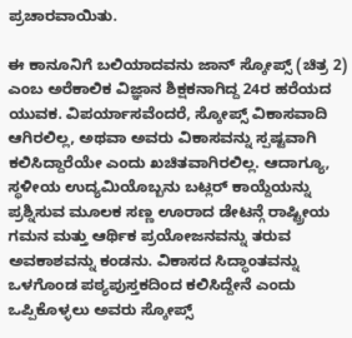ಪ್ರಚಾರವಾಯಿತು.

ಈ ಕಾನೂನಿಗೆ ಬಲಿಯಾದವನು ಜಾನ್ ಸ್ಕೋಪ್ಸ್ (ಚಿತ್ರ 2) ಎಂಬ ಅರೆಕಾಲಿಕ ವಿಜ್ಞಾನ ಶಿಕ್ಷಕನಾಗಿದ್ದ 24ರ ಹರೆಯದ ಯುವಕ. ವಿಪರ್ಯಾಸವೆಂದರೆ, ಸ್ಕೋಪ್ಸ್ ವಿಕಾಸವಾದಿ ಆಗಿರಲಿಲ್ಲ, ಅಥವಾ ಅವರು ವಿಕಾಸವನ್ನು ಸ್ಪಷ್ಟವಾಗಿ ಕಲಿಸಿದ್ದಾರೆಯೇ ಎಂದು ಖಚಿತವಾಗಿರಲಿಲ್ಲ. ಆದಾಗ್ಯೂ, ಸ್ಥಳೀಯ ಉದ್ಯಮಿಯೊಬ್ಬನು ಬಟ್ಲರ್ ಕಾಯ್ದೆಯನ್ನು ಪ್ರಶ್ನಿಸುವ ಮೂಲಕ ಸಣ್ಣ ಊರಾದ ಡೇಟನ್ಗೆ ರಾಷ್ಟ್ರೀಯ ಗಮನ ಮತ್ತು ಆರ್ಥಿಕ ಪ್ರಯೋಜನವನ್ನು ತರುವ ಅವಕಾಶವನ್ನು ಕಂಡನು. ವಿಕಾಸದ ಸಿದ್ಧಾಂತವನ್ನು ಒಳಗೊಂಡ ಪಠ್ಯಪುಸ್ತಕದಿಂದ ಕಲಿಸಿದ್ದೇನೆ ಎಂದು ಒಪ್ಪಿಕೊಳ್ಳಲು ಅವರು ಸ್ಕೋಪ್ಸ್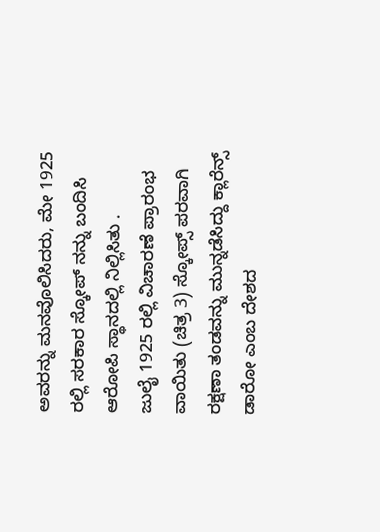ಅವರನ್ನು ಮನವೊಲಿಸಿದರು, ಮೇ 1925 ರಲ್ಲಿ ಸರಕಾರ ಸ್ಕೋಪ್ ನನ್ನು ಬಂದಿಸಿ ಆರೋಪಿ ಸ್ಥಾನದಲ್ಲಿ ನಿಲ್ಲಿಸಿತು .
ಜುಲೈ 1925 ರಲ್ಲಿ ವಿಚಾರಣೆ ಪ್ರಾರಂಭ ವಾಯಿತು (ಚಿತ್ರ 3) ಸ್ಕೋಪ್ಸ್ ಪರವಾಗಿ ರಕ್ಷಣಾ ತಂಡವನ್ನು ಮುನ್ನಡೆಸಿದ್ದು ಕ್ಲಾರೆನ್ಸ್ ಡಾರೋ ಎಂಬ ದೇಶದ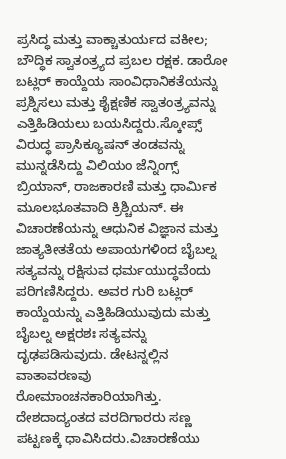ಪ್ರಸಿದ್ಧ ಮತ್ತು ವಾಕ್ಚಾತುರ್ಯದ ವಕೀಲ; ಬೌದ್ಧಿಕ ಸ್ವಾತಂತ್ರ್ಯದ ಪ್ರಬಲ ರಕ್ಷಕ. ಡಾರೋ ಬಟ್ಲರ್ ಕಾಯ್ದೆಯ ಸಾಂವಿಧಾನಿಕತೆಯನ್ನು ಪ್ರಶ್ನಿಸಲು ಮತ್ತು ಶೈಕ್ಷಣಿಕ ಸ್ವಾತಂತ್ರ್ಯವನ್ನು ಎತ್ತಿಹಿಡಿಯಲು ಬಯಸಿದ್ದರು.ಸ್ಕೋಪ್ಸ್ ವಿರುದ್ಧ ಪ್ರಾಸಿಕ್ಯೂಷನ್ ತಂಡವನ್ನು ಮುನ್ನಡೆಸಿದ್ದು ವಿಲಿಯಂ ಜೆನ್ನಿಂಗ್ಸ್ ಬ್ರಿಯಾನ್, ರಾಜಕಾರಣಿ ಮತ್ತು ಧಾರ್ಮಿಕ ಮೂಲಭೂತವಾದಿ ಕ್ರಿಶ್ಚಿಯನ್. ಈ ವಿಚಾರಣೆಯನ್ನು ಆಧುನಿಕ ವಿಜ್ಞಾನ ಮತ್ತು ಜಾತ್ಯತೀತತೆಯ ಅಪಾಯಗಳಿಂದ ಬೈಬಲ್ನ ಸತ್ಯವನ್ನು ರಕ್ಷಿಸುವ ಧರ್ಮಯುದ್ಧವೆಂದು ಪರಿಗಣಿಸಿದ್ದರು. ಅವರ ಗುರಿ ಬಟ್ಲರ್ ಕಾಯ್ದೆಯನ್ನು ಎತ್ತಿಹಿಡಿಯುವುದು ಮತ್ತು ಬೈಬಲ್ನ ಅಕ್ಷರಶಃ ಸತ್ಯವನ್ನು ದೃಢಪಡಿಸುವುದು. ಡೇಟನ್ನಲ್ಲಿನ ವಾತಾವರಣವು ರೋಮಾಂಚನಕಾರಿಯಾಗಿತ್ತು. ದೇಶದಾದ್ಯಂತದ ವರದಿಗಾರರು ಸಣ್ಣ ಪಟ್ಟಣಕ್ಕೆ ಧಾವಿಸಿದರು.ವಿಚಾರಣೆಯು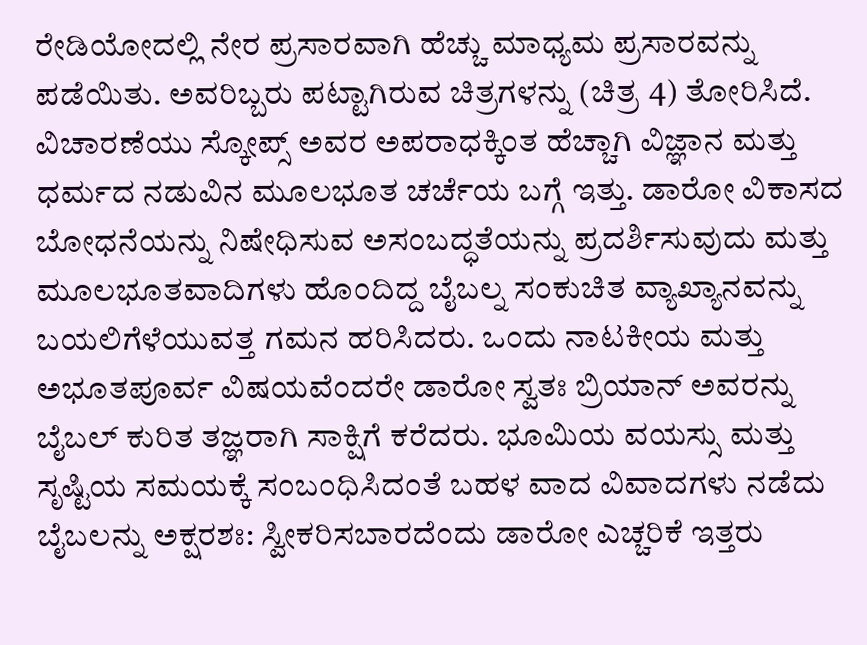ರೇಡಿಯೋದಲ್ಲಿ ನೇರ ಪ್ರಸಾರವಾಗಿ ಹೆಚ್ಚು ಮಾಧ್ಯಮ ಪ್ರಸಾರವನ್ನು ಪಡೆಯಿತು. ಅವರಿಬ್ಬರು ಪಟ್ಟಾಗಿರುವ ಚಿತ್ರಗಳನ್ನು (ಚಿತ್ರ 4) ತೋರಿಸಿದೆ.
ವಿಚಾರಣೆಯು ಸ್ಕೋಪ್ಸ್ ಅವರ ಅಪರಾಧಕ್ಕಿಂತ ಹೆಚ್ಚಾಗಿ ವಿಜ್ಞಾನ ಮತ್ತು ಧರ್ಮದ ನಡುವಿನ ಮೂಲಭೂತ ಚರ್ಚೆಯ ಬಗ್ಗೆ ಇತ್ತು. ಡಾರೋ ವಿಕಾಸದ ಬೋಧನೆಯನ್ನು ನಿಷೇಧಿಸುವ ಅಸಂಬದ್ಧತೆಯನ್ನು ಪ್ರದರ್ಶಿಸುವುದು ಮತ್ತು ಮೂಲಭೂತವಾದಿಗಳು ಹೊಂದಿದ್ದ ಬೈಬಲ್ನ ಸಂಕುಚಿತ ವ್ಯಾಖ್ಯಾನವನ್ನು ಬಯಲಿಗೆಳೆಯುವತ್ತ ಗಮನ ಹರಿಸಿದರು. ಒಂದು ನಾಟಕೀಯ ಮತ್ತು ಅಭೂತಪೂರ್ವ ವಿಷಯವೆಂದರೇ ಡಾರೋ ಸ್ವತಃ ಬ್ರಿಯಾನ್ ಅವರನ್ನು ಬೈಬಲ್ ಕುರಿತ ತಜ್ಞರಾಗಿ ಸಾಕ್ಷಿಗೆ ಕರೆದರು. ಭೂಮಿಯ ವಯಸ್ಸು ಮತ್ತು ಸೃಷ್ಟಿಯ ಸಮಯಕ್ಕೆ ಸಂಬಂಧಿಸಿದಂತೆ ಬಹಳ ವಾದ ವಿವಾದಗಳು ನಡೆದು ಬೈಬಲನ್ನು ಅಕ್ಷರಶಃ: ಸ್ವೀಕರಿಸಬಾರದೆಂದು ಡಾರೋ ಎಚ್ಚರಿಕೆ ಇತ್ತರು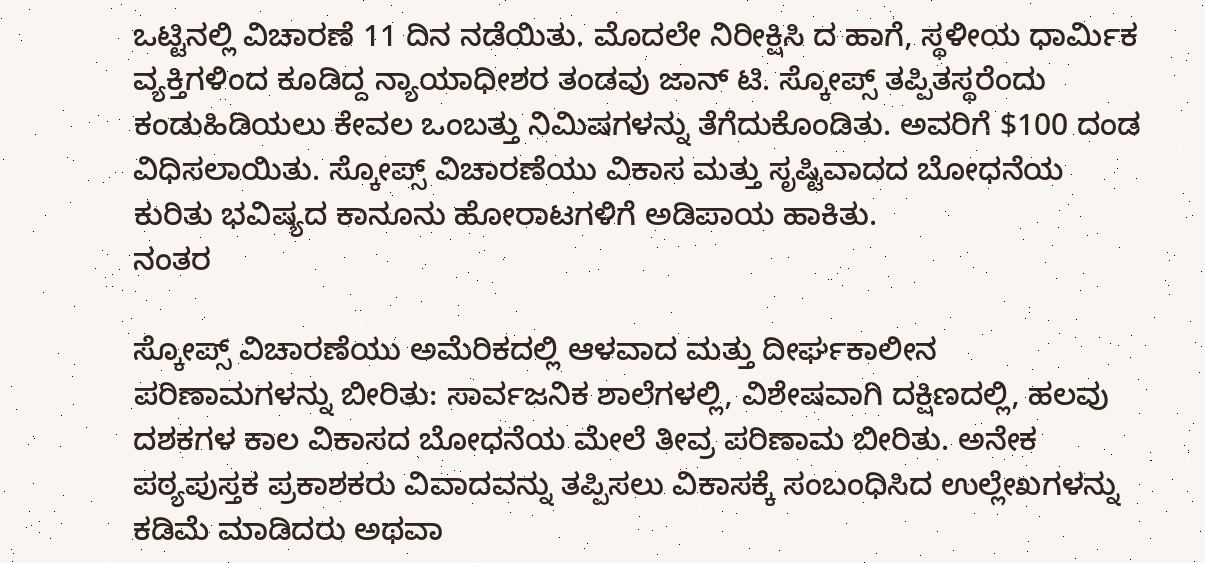ಒಟ್ಟಿನಲ್ಲಿ ವಿಚಾರಣೆ 11 ದಿನ ನಡೆಯಿತು. ಮೊದಲೇ ನಿರೀಕ್ಷಿಸಿ ದ ಹಾಗೆ, ಸ್ಥಳೀಯ ಧಾರ್ಮಿಕ ವ್ಯಕ್ತಿಗಳಿಂದ ಕೂಡಿದ್ದ ನ್ಯಾಯಾಧೀಶರ ತಂಡವು ಜಾನ್ ಟಿ. ಸ್ಕೋಪ್ಸ್ ತಪ್ಪಿತಸ್ಥರೆಂದು ಕಂಡುಹಿಡಿಯಲು ಕೇವಲ ಒಂಬತ್ತು ನಿಮಿಷಗಳನ್ನು ತೆಗೆದುಕೊಂಡಿತು. ಅವರಿಗೆ $100 ದಂಡ ವಿಧಿಸಲಾಯಿತು. ಸ್ಕೋಪ್ಸ್ ವಿಚಾರಣೆಯು ವಿಕಾಸ ಮತ್ತು ಸೃಷ್ಟಿವಾದದ ಬೋಧನೆಯ ಕುರಿತು ಭವಿಷ್ಯದ ಕಾನೂನು ಹೋರಾಟಗಳಿಗೆ ಅಡಿಪಾಯ ಹಾಕಿತು.
ನಂತರ

ಸ್ಕೋಪ್ಸ್ ವಿಚಾರಣೆಯು ಅಮೆರಿಕದಲ್ಲಿ ಆಳವಾದ ಮತ್ತು ದೀರ್ಘಕಾಲೀನ ಪರಿಣಾಮಗಳನ್ನು ಬೀರಿತು: ಸಾರ್ವಜನಿಕ ಶಾಲೆಗಳಲ್ಲಿ, ವಿಶೇಷವಾಗಿ ದಕ್ಷಿಣದಲ್ಲಿ, ಹಲವು ದಶಕಗಳ ಕಾಲ ವಿಕಾಸದ ಬೋಧನೆಯ ಮೇಲೆ ತೀವ್ರ ಪರಿಣಾಮ ಬೀರಿತು. ಅನೇಕ ಪಠ್ಯಪುಸ್ತಕ ಪ್ರಕಾಶಕರು ವಿವಾದವನ್ನು ತಪ್ಪಿಸಲು ವಿಕಾಸಕ್ಕೆ ಸಂಬಂಧಿಸಿದ ಉಲ್ಲೇಖಗಳನ್ನು ಕಡಿಮೆ ಮಾಡಿದರು ಅಥವಾ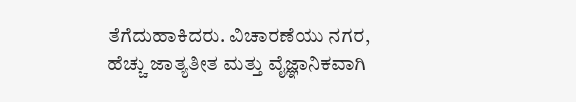ತೆಗೆದುಹಾಕಿದರು. ವಿಚಾರಣೆಯು ನಗರ, ಹೆಚ್ಚು ಜಾತ್ಯತೀತ ಮತ್ತು ವೈಜ್ಞಾನಿಕವಾಗಿ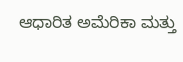ಆಧಾರಿತ ಅಮೆರಿಕಾ ಮತ್ತು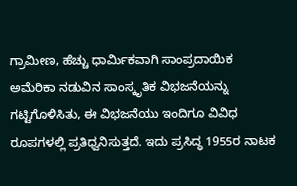ಗ್ರಾಮೀಣ, ಹೆಚ್ಚು ಧಾರ್ಮಿಕವಾಗಿ ಸಾಂಪ್ರದಾಯಿಕ ಅಮೆರಿಕಾ ನಡುವಿನ ಸಾಂಸ್ಕೃತಿಕ ವಿಭಜನೆಯನ್ನು ಗಟ್ಟಿಗೊಳಿಸಿತು, ಈ ವಿಭಜನೆಯು ಇಂದಿಗೂ ವಿವಿಧ ರೂಪಗಳಲ್ಲಿ ಪ್ರತಿಧ್ವನಿಸುತ್ತದೆ. ಇದು ಪ್ರಸಿದ್ಧ 1955ರ ನಾಟಕ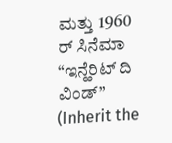ಮತ್ತು 1960 ರ್ ಸಿನೆಮಾ “ಇನ್ಹೆರಿಟ್ ದಿ ವಿಂಡ್” (Inherit the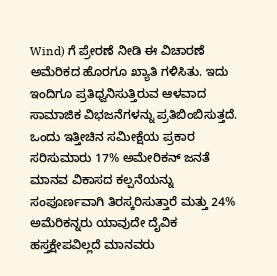Wind) ಗೆ ಪ್ರೇರಣೆ ನೀಡಿ ಈ ವಿಚಾರಣೆ ಅಮೆರಿಕದ ಹೊರಗೂ ಖ್ಯಾತಿ ಗಳಿಸಿತು. ಇದು ಇಂದಿಗೂ ಪ್ರತಿಧ್ವನಿಸುತ್ತಿರುವ ಆಳವಾದ ಸಾಮಾಜಿಕ ವಿಭಜನೆಗಳನ್ನು ಪ್ರತಿಬಿಂಬಿಸುತ್ತದೆ. ಒಂದು ಇತ್ತೀಚಿನ ಸಮೀಕ್ಷೆಯ ಪ್ರಕಾರ ಸರಿಸುಮಾರು 17% ಅಮೇರಿಕನ್ ಜನತೆ ಮಾನವ ವಿಕಾಸದ ಕಲ್ಪನೆಯನ್ನು ಸಂಪೂರ್ಣವಾಗಿ ತಿರಸ್ಕರಿಸುತ್ತಾರೆ ಮತ್ತು 24% ಅಮೆರಿಕನ್ನರು ಯಾವುದೇ ದೈವಿಕ ಹಸ್ತಕ್ಷೇಪವಿಲ್ಲದೆ ಮಾನವರು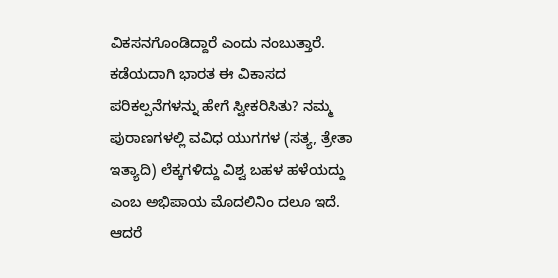ವಿಕಸನಗೊಂಡಿದ್ದಾರೆ ಎಂದು ನಂಬುತ್ತಾರೆ.
ಕಡೆಯದಾಗಿ ಭಾರತ ಈ ವಿಕಾಸದ ಪರಿಕಲ್ಪನೆಗಳನ್ನು ಹೇಗೆ ಸ್ವೀಕರಿಸಿತು? ನಮ್ಮ ಪುರಾಣಗಳಲ್ಲಿ ವವಿಧ ಯುಗಗಳ (ಸತ್ಯ, ತ್ರೇತಾ ಇತ್ಯಾದಿ) ಲೆಕ್ಕಗಳಿದ್ದು ವಿಶ್ವ ಬಹಳ ಹಳೆಯದ್ದು ಎಂಬ ಅಭಿಪಾಯ ಮೊದಲಿನಿಂ ದಲೂ ಇದೆ. ಆದರೆ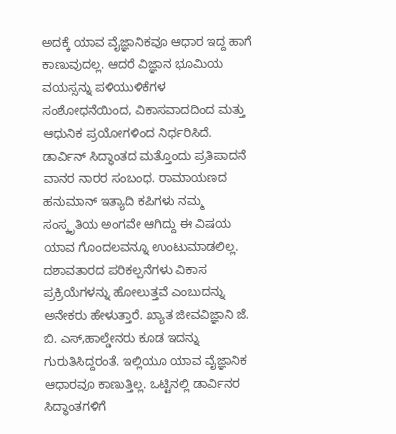ಅದಕ್ಕೆ ಯಾವ ವೈಜ್ಞಾನಿಕವೂ ಆಧಾರ ಇದ್ದ ಹಾಗೆ ಕಾಣುವುದಲ್ಲ. ಆದರೆ ವಿಜ್ಞಾನ ಭೂಮಿಯ ವಯಸ್ಸನ್ನು ಪಳಿಯುಳಿಕೆಗಳ ಸಂಶೋಧನೆಯಿಂದ, ವಿಕಾಸವಾದದಿಂದ ಮತ್ತು ಆಧುನಿಕ ಪ್ರಯೋಗಳಿಂದ ನಿರ್ಧರಿಸಿದೆ. ಡಾರ್ವಿನ್ ಸಿದ್ಧಾಂತದ ಮತ್ತೊಂದು ಪ್ರತಿಪಾದನೆ ವಾನರ ನಾರರ ಸಂಬಂಧ. ರಾಮಾಯಣದ ಹನುಮಾನ್ ಇತ್ಯಾದಿ ಕಪಿಗಳು ನಮ್ಮ ಸಂಸ್ಕೃತಿಯ ಅಂಗವೇ ಆಗಿದ್ದು ಈ ವಿಷಯ ಯಾವ ಗೊಂದಲವನ್ನೂ ಉಂಟುಮಾಡಲಿಲ್ಲ. ದಶಾವತಾರದ ಪರಿಕಲ್ಪನೆಗಳು ವಿಕಾಸ ಪ್ರಕ್ರಿಯೆಗಳನ್ನು ಹೋಲುತ್ತವೆ ಎಂಬುದನ್ನು ಅನೇಕರು ಹೇಳುತ್ತಾರೆ. ಖ್ಯಾತ ಜೀವವಿಜ್ಞಾನಿ ಜೆ. ಬಿ. ಎಸ್,ಹಾಲ್ಡೇನರು ಕೂಡ ಇದನ್ನು ಗುರುತಿಸಿದ್ದರಂತೆ. ಇಲ್ಲಿಯೂ ಯಾವ ವೈಜ್ಞಾನಿಕ ಆಧಾರವೂ ಕಾಣುತ್ತಿಲ್ಲ. ಒಟ್ಟಿನಲ್ಲಿ ಡಾರ್ವಿನರ ಸಿದ್ಧಾಂತಗಳಿಗೆ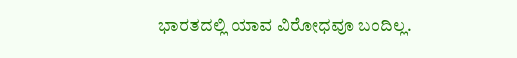ಭಾರತದಲ್ಲಿ ಯಾವ ವಿರೋಧವೂ ಬಂದಿಲ್ಲ.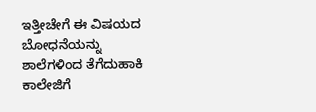ಇತ್ತೀಚೇಗೆ ಈ ವಿಷಯದ ಬೋಧನೆಯನ್ನು ಶಾಲೆಗಳಿಂದ ತೆಗೆದುಹಾಕಿ ಕಾಲೇಜಿಗೆ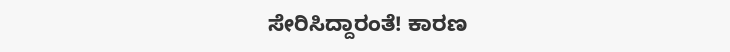ಸೇರಿಸಿದ್ದಾರಂತೆ! ಕಾರಣ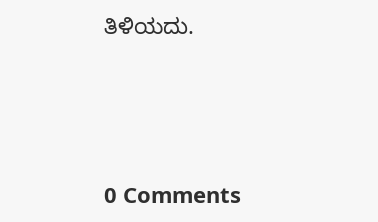ತಿಳಿಯದು.






0 Comments